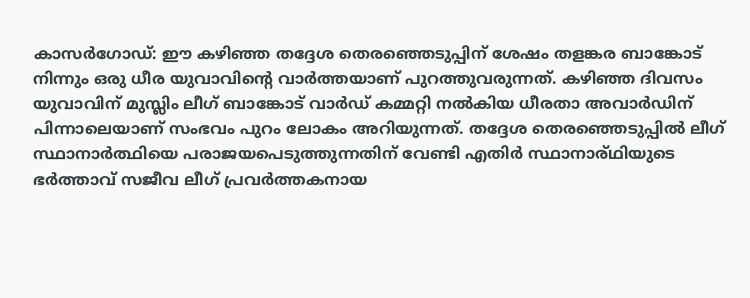കാസർഗോഡ്: ഈ കഴിഞ്ഞ തദ്ദേശ തെരഞ്ഞെടുപ്പിന് ശേഷം തളങ്കര ബാങ്കോട് നിന്നും ഒരു ധീര യുവാവിൻ്റെ വാർത്തയാണ് പുറത്തുവരുന്നത്. കഴിഞ്ഞ ദിവസം യുവാവിന് മുസ്ലിം ലീഗ് ബാങ്കോട് വാർഡ് കമ്മറ്റി നൽകിയ ധീരതാ അവാർഡിന് പിന്നാലെയാണ് സംഭവം പുറം ലോകം അറിയുന്നത്. തദ്ദേശ തെരഞ്ഞെടുപ്പിൽ ലീഗ് സ്ഥാനാർത്ഥിയെ പരാജയപെടുത്തുന്നതിന് വേണ്ടി എതിർ സ്ഥാനാര്ഥിയുടെ ഭർത്താവ് സജീവ ലീഗ് പ്രവർത്തകനായ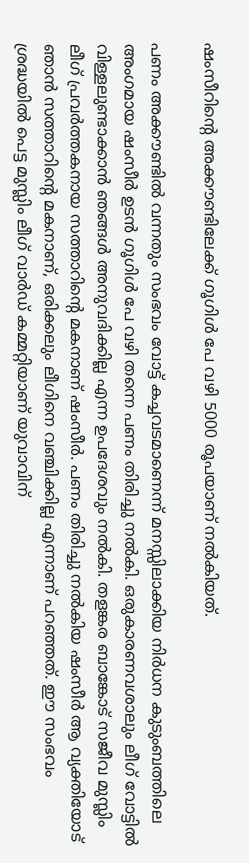ഷംസീറിൻ്റെ അക്കൗണ്ടിലേക്ക് ഗൂഗിൾ പേ വഴി 5000 രൂപയാണ് നൽകിയത്.

പണം അക്കൗണ്ടിൽ വന്നതും സംഭവം വോട്ട് കച്ചവടമാണെന്ന് മനസ്സിലാക്കിയ നിർധന കുടുംബത്തിലെ അംഗമായ ഷംസീർ ഉടൻ ഗൂഗിൾ പേ വഴി തന്നെ പണം തിരിച്ചു നൽകി. ഒരുകാരണവശാലും ലീഗ് വോട്ടിൽ വിള്ളലുണ്ടാക്കാൻ ഞങ്ങൾ അനുവദിക്കില്ല എന്ന ഉപദേശവും നൽകി. തളങ്കര ബാങ്കോട് സജീവ മുസ്ലിം ലീഗ് പ്രവർത്തകനായ സത്താറിൻ്റെ മകനാണ് ഷംസീർ. പണം തിരിച്ചു നൽകിയ ഷംസീർ ആ വ്യക്തിയോട് ഞാൻ സത്താറിൻ്റെ മകനാണ്, ഒരിക്കലും ലീഗിനെ വഞ്ചിക്കില്ല എന്നാണ് പറഞ്ഞത്. ഈ സംഭവം ശ്രദ്ധയിൽ പെട്ട മുസ്ലിം ലീഗ് വാർഡ് കമ്മറ്റിയാണ് യുവാവിന്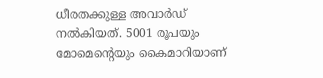ധീരതക്കുള്ള അവാർഡ് നൽകിയത്. 5001 രൂപയും മോമെൻ്റെയും കൈമാറിയാണ്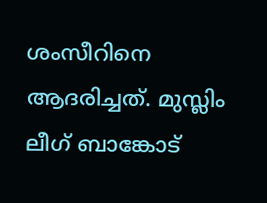ശംസീറിനെ ആദരിച്ചത്. മുസ്ലിം ലീഗ് ബാങ്കോട്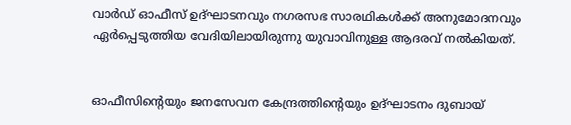വാർഡ് ഓഫീസ് ഉദ്ഘാടനവും നഗരസഭ സാരഥികൾക്ക് അനുമോദനവും ഏർപ്പെടുത്തിയ വേദിയിലായിരുന്നു യുവാവിനുള്ള ആദരവ് നൽകിയത്.


ഓഫീസിൻ്റെയും ജനസേവന കേന്ദ്രത്തിൻ്റെയും ഉദ്ഘാടനം ദുബായ്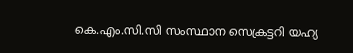കെ.എം.സി.സി സംസ്ഥാന സെക്രട്ടറി യഹ്യ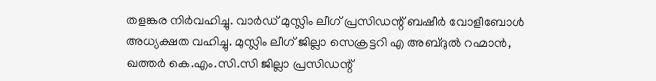തളങ്കര നിർവഹിച്ചു. വാർഡ് മുസ്ലിം ലീഗ് പ്രസിഡന്റ് ബഷീർ വോളീബോൾ അധ്യക്ഷത വഹിച്ചു. മുസ്ലിം ലീഗ് ജില്ലാ സെക്രട്ടറി എ അബ്ദുൽ റഹ്മാൻ, ഖത്തർ കെ.എം.സി.സി ജില്ലാ പ്രസിഡന്റ്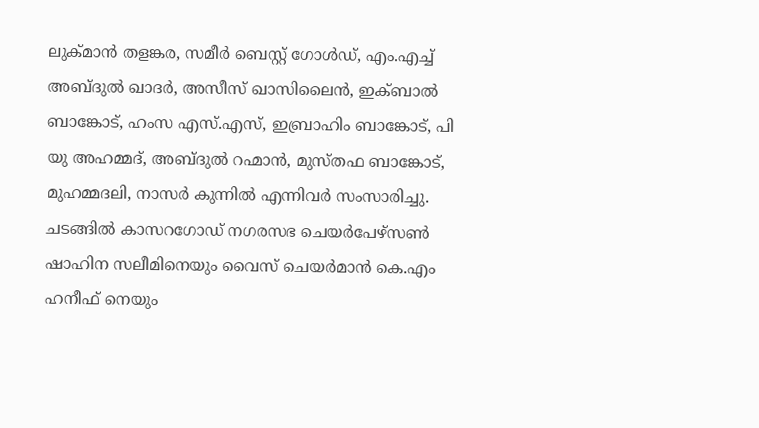ലുക്മാൻ തളങ്കര, സമീർ ബെസ്റ്റ് ഗോൾഡ്, എം.എച്ച് അബ്ദുൽ ഖാദർ, അസീസ് ഖാസിലൈൻ, ഇക്ബാൽ ബാങ്കോട്, ഹംസ എസ്.എസ്, ഇബ്രാഹിം ബാങ്കോട്, പി യു അഹമ്മദ്, അബ്ദുൽ റഹ്മാൻ, മുസ്തഫ ബാങ്കോട്, മുഹമ്മദലി, നാസർ കുന്നിൽ എന്നിവർ സംസാരിച്ചു. ചടങ്ങിൽ കാസറഗോഡ് നഗരസഭ ചെയർപേഴ്സൺ ഷാഹിന സലീമിനെയും വൈസ് ചെയർമാൻ കെ.എം ഹനീഫ് നെയും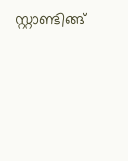സ്റ്റാണ്ടിങ്ങ്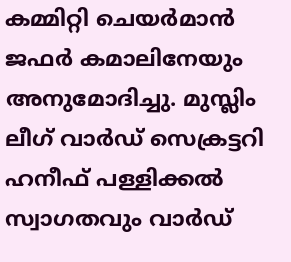കമ്മിറ്റി ചെയർമാൻ ജഫർ കമാലിനേയും അനുമോദിച്ചു. മുസ്ലിം ലീഗ് വാർഡ് സെക്രട്ടറി ഹനീഫ് പള്ളിക്കൽ സ്വാഗതവും വാർഡ്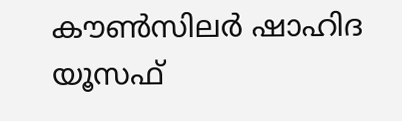കൗൺസിലർ ഷാഹിദ യൂസഫ്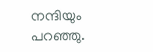നന്ദിയും പറഞ്ഞു.